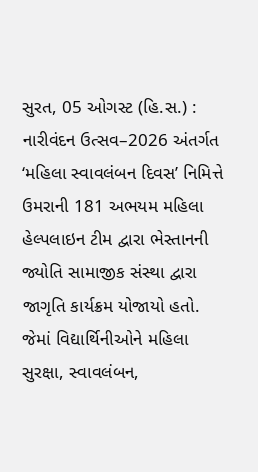સુરત, 05 ઓગસ્ટ (હિ.સ.) : નારીવંદન ઉત્સવ–2026 અંતર્ગત ‘મહિલા સ્વાવલંબન દિવસ’ નિમિત્તે ઉમરાની 181 અભયમ મહિલા હેલ્પલાઇન ટીમ દ્વારા ભેસ્તાનની જ્યોતિ સામાજીક સંસ્થા દ્વારા જાગૃતિ કાર્યક્રમ યોજાયો હતો. જેમાં વિદ્યાર્થિનીઓને મહિલા સુરક્ષા, સ્વાવલંબન,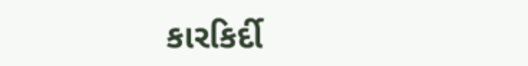કારકિર્દી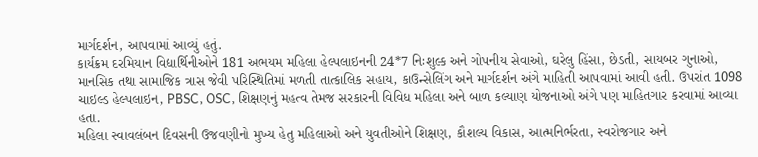માર્ગદર્શન, આપવામાં આવ્યું હતું.
કાર્યક્રમ દરમિયાન વિદ્યાર્થિનીઓને 181 અભયમ મહિલા હેલ્પલાઇનની 24*7 નિઃશુલ્ક અને ગોપનીય સેવાઓ, ઘરેલુ હિંસા, છેડતી, સાયબર ગુનાઓ, માનસિક તથા સામાજિક ત્રાસ જેવી પરિસ્થિતિમાં મળતી તાત્કાલિક સહાય, કાઉન્સેલિંગ અને માર્ગદર્શન અંગે માહિતી આપવામાં આવી હતી. ઉપરાંત 1098 ચાઇલ્ડ હેલ્પલાઇન, PBSC, OSC, શિક્ષણનું મહત્વ તેમજ સરકારની વિવિધ મહિલા અને બાળ કલ્યાણ યોજનાઓ અંગે પણ માહિતગાર કરવામાં આવ્યા હતા.
મહિલા સ્વાવલંબન દિવસની ઉજવણીનો મુખ્ય હેતુ મહિલાઓ અને યુવતીઓને શિક્ષણ, કૌશલ્ય વિકાસ, આત્મનિર્ભરતા, સ્વરોજગાર અને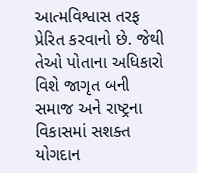આત્મવિશ્વાસ તરફ પ્રેરિત કરવાનો છે. જેથી તેઓ પોતાના અધિકારો વિશે જાગૃત બની સમાજ અને રાષ્ટ્રના વિકાસમાં સશક્ત યોગદાન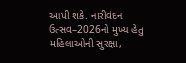આપી શકે. નારીવંદન ઉત્સવ–2026નો મુખ્ય હેતુ મહિલાઓની સુરક્ષા,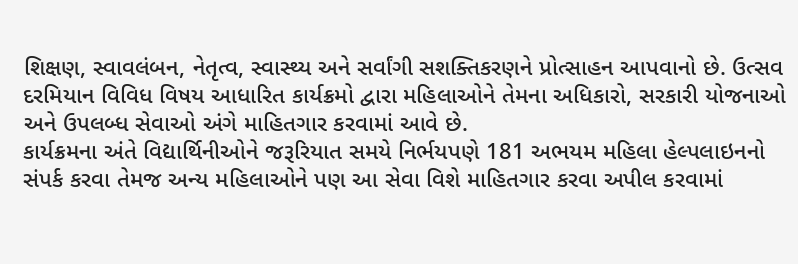શિક્ષણ, સ્વાવલંબન, નેતૃત્વ, સ્વાસ્થ્ય અને સર્વાંગી સશક્તિકરણને પ્રોત્સાહન આપવાનો છે. ઉત્સવ દરમિયાન વિવિધ વિષય આધારિત કાર્યક્રમો દ્વારા મહિલાઓને તેમના અધિકારો, સરકારી યોજનાઓ અને ઉપલબ્ધ સેવાઓ અંગે માહિતગાર કરવામાં આવે છે.
કાર્યક્રમના અંતે વિદ્યાર્થિનીઓને જરૂરિયાત સમયે નિર્ભયપણે 181 અભયમ મહિલા હેલ્પલાઇનનો સંપર્ક કરવા તેમજ અન્ય મહિલાઓને પણ આ સેવા વિશે માહિતગાર કરવા અપીલ કરવામાં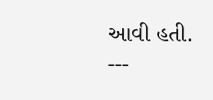આવી હતી.
---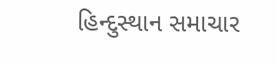હિન્દુસ્થાન સમાચાર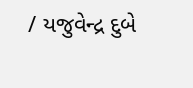/ યજુવેન્દ્ર દુબે